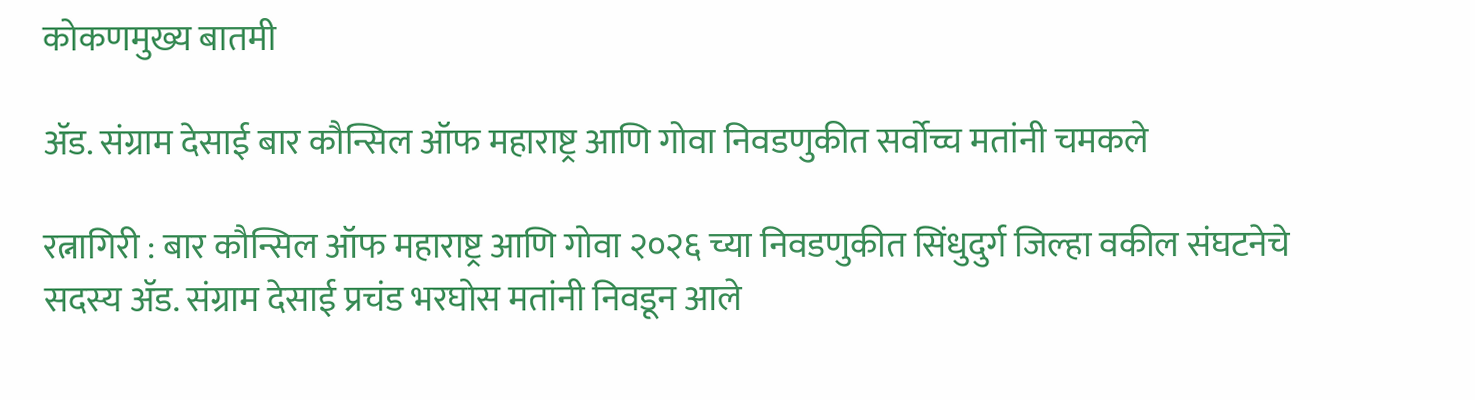कोकणमुख्य बातमी

ॲड. संग्राम देसाई बार कौन्सिल ऑफ महाराष्ट्र आणि गोवा निवडणुकीत सर्वोच्च मतांनी चमकले

रत्नागिरी : बार कौन्सिल ऑफ महाराष्ट्र आणि गोवा २०२६ च्या निवडणुकीत सिंधुदुर्ग जिल्हा वकील संघटनेचे सदस्य ॲड. संग्राम देसाई प्रचंड भरघोस मतांनी निवडून आले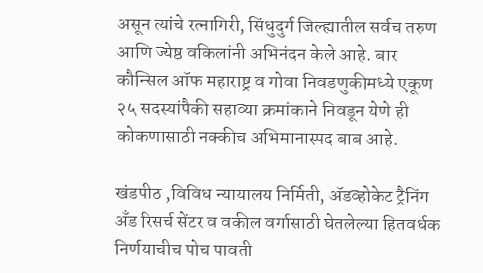असून त्यांचे रत्नागिरी, सिंधुदुर्ग जिल्ह्यातील सर्वच तरुण आणि ज्येष्ठ वकिलांनी अभिनंदन केले आहे. बार कौन्सिल ऑफ महाराष्ट्र व गोवा निवडणुकीमध्ये एकूण २५ सदस्यांपैकी सहाव्या क्रमांकाने निवडून येणे ही कोकणासाठी नक्कीच अभिमानास्पद बाब आहे.

खंडपीठ ,विविध न्यायालय निर्मिती, अ‍ॅडव्होकेट ट्रैनिंग अँड रिसर्च सेंटर व वकील वर्गासाठी घेतलेल्या हितवर्धक निर्णयाचीच पोच पावती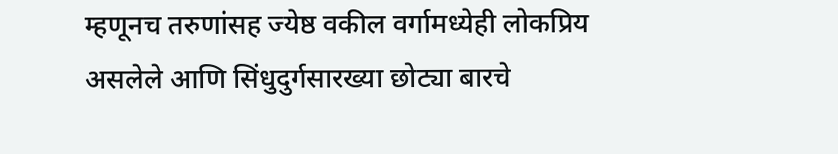म्हणूनच तरुणांसह ज्येष्ठ वकील वर्गामध्येही लोकप्रिय असलेले आणि सिंधुदुर्गसारख्या छोट्या बारचे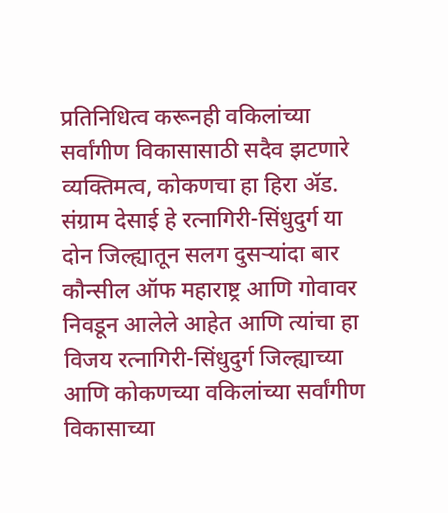प्रतिनिधित्व करूनही वकिलांच्या सर्वांगीण विकासासाठी सदैव झटणारे व्यक्तिमत्व, कोकणचा हा हिरा अ‍ॅड. संग्राम देसाई हे रत्नागिरी-सिंधुदुर्ग या दोन जिल्ह्यातून सलग दुसऱ्यांदा बार कौन्सील ऑफ महाराष्ट्र आणि गोवावर निवडून आलेले आहेत आणि त्यांचा हा विजय रत्नागिरी-सिंधुदुर्ग जिल्ह्याच्या आणि कोकणच्या वकिलांच्या सर्वांगीण विकासाच्या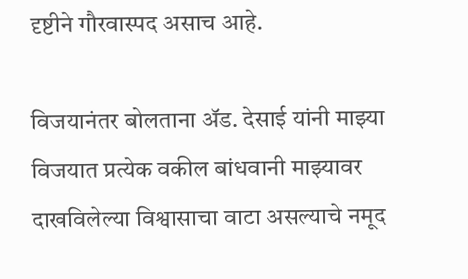दृष्टीने गौरवास्पद असाच आहे.

विजयानंतर बोलताना अ‍ॅड. देसाई यांनी माझ्या विजयात प्रत्येक वकील बांधवानी माझ्यावर दाखविलेल्या विश्वासाचा वाटा असल्याचे नमूद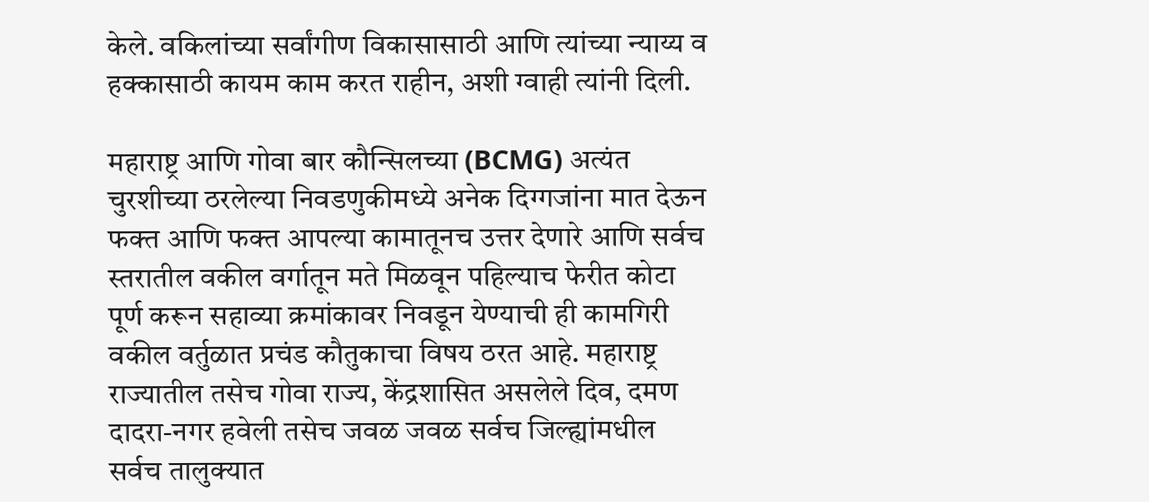केले. वकिलांच्या सर्वांगीण विकासासाठी आणि त्यांच्या न्याय्य व हक्कासाठी कायम काम करत राहीन, अशी ग्वाही त्यांनी दिली.

महाराष्ट्र आणि गोवा बार कौन्सिलच्या (BCMG) अत्यंत चुरशीच्या ठरलेल्या निवडणुकीमध्ये अनेक दिग्गजांना मात देऊन फक्त आणि फक्त आपल्या कामातूनच उत्तर देणारे आणि सर्वच स्तरातील वकील वर्गातून मते मिळवून पहिल्याच फेरीत कोटा पूर्ण करून सहाव्या क्रमांकावर निवडून येण्याची ही कामगिरी वकील वर्तुळात प्रचंड कौतुकाचा विषय ठरत आहे. महाराष्ट्र राज्यातील तसेच गोवा राज्य, केंद्रशासित असलेले दिव, दमण दादरा-नगर हवेली तसेच जवळ जवळ सर्वच जिल्ह्यांमधील सर्वच तालुक्यात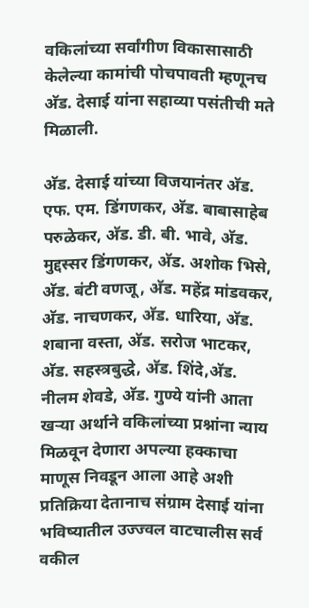वकिलांच्या सर्वांगीण विकासासाठी केलेल्या कामांची पोचपावती म्हणूनच अ‍ॅड. देसाई यांना सहाव्या पसंतीची मते मिळाली.

अ‍ॅड. देसाई यांच्या विजयानंतर अ‍ॅड. एफ. एम. डिंगणकर, अ‍ॅड. बाबासाहेब परुळेकर, अ‍ॅड. डी. बी. भावे, अ‍ॅड. मुद्दस्सर डिंगणकर, अ‍ॅड. अशोक भिसे, अ‍ॅड. बंटी वणजू, अ‍ॅड. महेंद्र मांडवकर, अ‍ॅड. नाचणकर, अ‍ॅड. धारिया, अ‍ॅड. शबाना वस्ता, अ‍ॅड. सरोज भाटकर, अ‍ॅड. सहस्त्रबुद्धे, अ‍ॅड. शिंदे,अ‍ॅड. नीलम शेवडे, अ‍ॅड. गुण्ये यांनी आता खऱ्या अर्थाने वकिलांच्या प्रश्नांना न्याय मिळवून देणारा अपल्या हक्काचा माणूस निवडून आला आहे अशी प्रतिक्रिया देतानाच संग्राम देसाई यांना भविष्यातील उज्ज्वल वाटचालीस सर्व वकील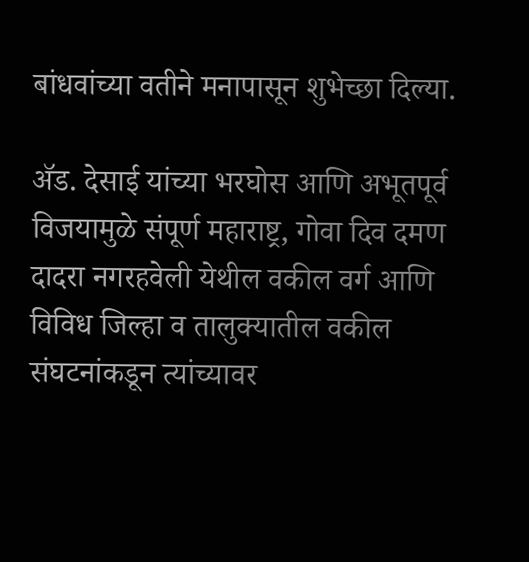बांधवांच्या वतीने मनापासून शुभेच्छा दिल्या.

अ‍ॅड. देसाई यांच्या भरघोस आणि अभूतपूर्व विजयामुळे संपूर्ण महाराष्ट्र, गोवा दिव दमण दादरा नगरहवेली येथील वकील वर्ग आणि विविध जिल्हा व तालुक्यातील वकील संघटनांकडून त्यांच्यावर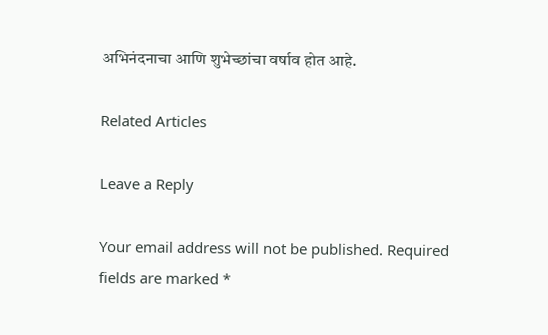अभिनंदनाचा आणि शुभेच्छांचा वर्षाव होत आहे.

Related Articles

Leave a Reply

Your email address will not be published. Required fields are marked *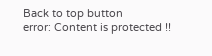Back to top button
error: Content is protected !!